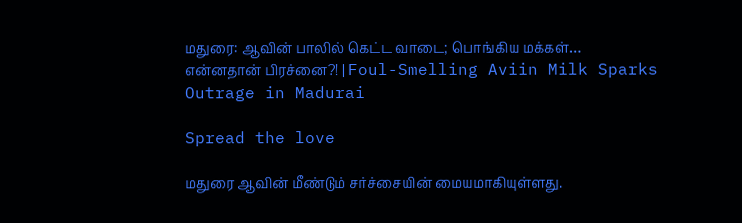மதுரை: ஆவின் பாலில் கெட்ட வாடை; பொங்கிய மக்கள்… என்னதான் பிரச்னை?! | Foul-Smelling Aviin Milk Sparks Outrage in Madurai

Spread the love

மதுரை ஆவின் மீண்டும் சர்ச்சையின் மையமாகியுள்ளது.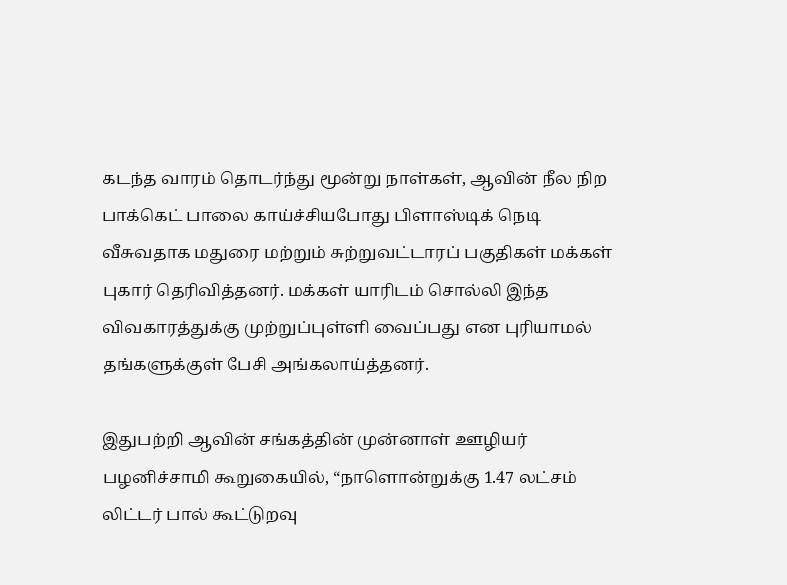கடந்த வாரம் தொடர்ந்து மூன்று நாள்கள், ஆவின் நீல நிற பாக்கெட் பாலை காய்ச்சியபோது பிளாஸ்டிக் நெடி வீசுவதாக மதுரை மற்றும் சுற்றுவட்டாரப் பகுதிகள் மக்கள் புகார் தெரிவித்தனர். மக்கள் யாரிடம் சொல்லி இந்த விவகாரத்துக்கு முற்றுப்புள்ளி வைப்பது என புரியாமல் தங்களுக்குள் பேசி அங்கலாய்த்தனர்.

இதுபற்றி ஆவின் சங்கத்தின் முன்னாள் ஊழியர் பழனிச்சாமி கூறுகையில், “நாளொன்றுக்கு 1.47 லட்சம் லிட்டர் பால் கூட்டுறவு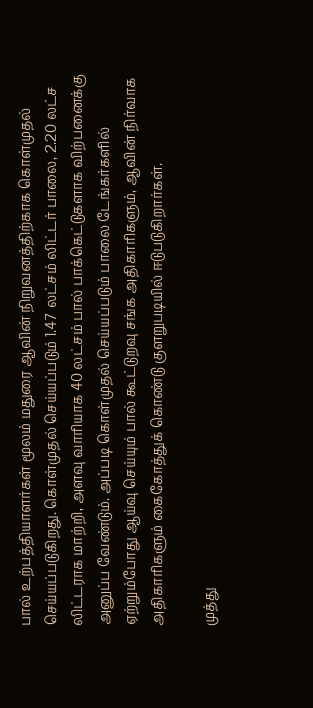பால் உற்பத்தியாளர்கள் மூலம் மதுரை ஆவின் நிறுவனத்திற்காக கொள்முதல் செய்யப்படுகிறது. கொள்முதல் செய்யப்படும் 1.47 லட்சம் லிட்டர் பாலை, 2.20 லட்ச லிட்டராக மாற்றி, அளவு வாரியாக 40 லட்சம் பால் பாக்கெட்டுகளாக விற்பனைக்கு அனுப்ப வேண்டும். அப்படி கொள்முதல் செய்யப்படும் பாலை டேங்கர்களில் ஏற்றும்போது ஆய்வு செய்யும் பால் கூட்டுறவு சங்க அதிகாரிகளும், ஆவின் நிர்வாக அதிகாரிகளும் கைகோத்துக் கொண்டு குளறுபடியில் ஈடுபடுகிறார்கள்.

முத்து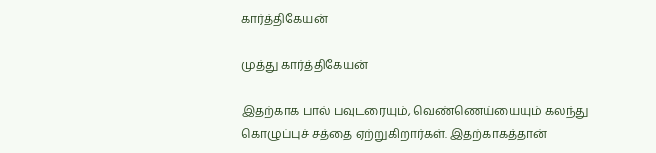கார்த்திகேயன்

முத்து கார்த்திகேயன்

இதற்காக பால் பவுடரையும், வெண்ணெய்யையும் கலந்து கொழுப்புச் சத்தை ஏற்றுகிறார்கள். இதற்காகத்தான்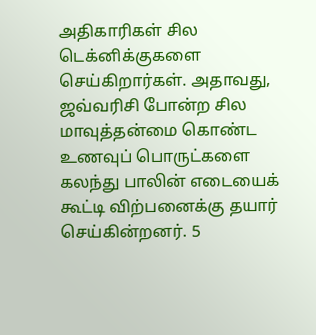அதிகாரிகள் சில டெக்னிக்குகளை செய்கிறார்கள். அதாவது, ஜவ்வரிசி போன்ற சில மாவுத்தன்மை கொண்ட உணவுப் பொருட்களை கலந்து பாலின் எடையைக் கூட்டி விற்பனைக்கு தயார் செய்கின்றனர். 5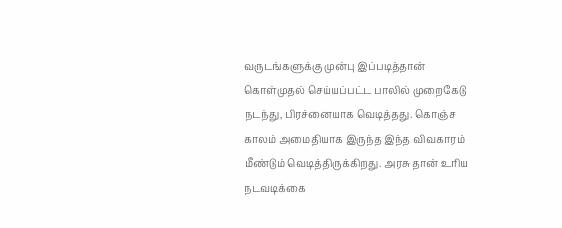வருடங்களுக்கு முன்பு இப்படித்தான் கொள்முதல் செய்யப்பட்ட பாலில் முறைகேடு நடந்து, பிரச்னையாக வெடித்தது. கொஞ்ச காலம் அமைதியாக இருந்த இந்த விவகாரம் மீண்டும் வெடித்திருக்கிறது. அரசு தான் உரிய நடவடிக்கை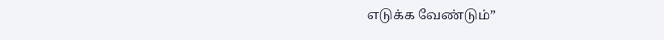எடுக்க வேண்டும்”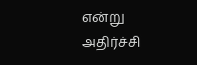என்று அதிர்ச்சி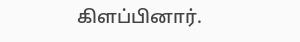கிளப்பினார்.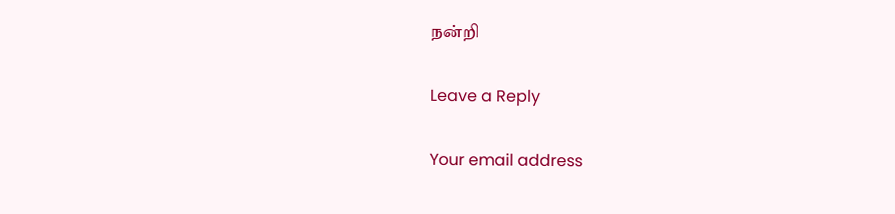நன்றி

Leave a Reply

Your email address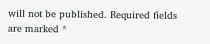will not be published. Required fields are marked *